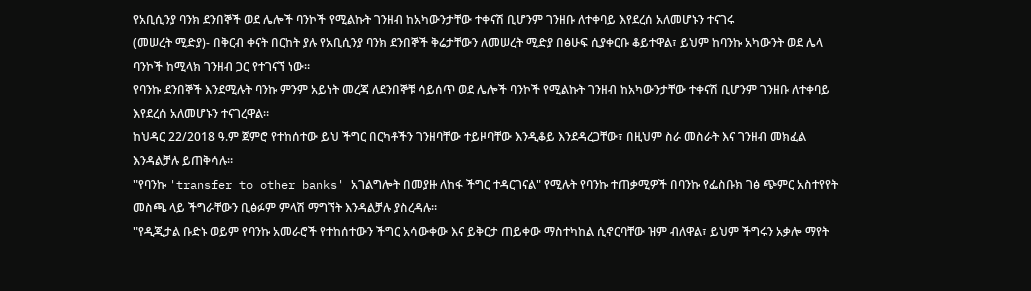የአቢሲንያ ባንክ ደንበኞች ወደ ሌሎች ባንኮች የሚልኩት ገንዘብ ከአካውንታቸው ተቀናሽ ቢሆንም ገንዘቡ ለተቀባይ እየደረሰ አለመሆኑን ተናገሩ
(መሠረት ሚድያ)- በቅርብ ቀናት በርከት ያሉ የአቢሲንያ ባንክ ደንበኞች ቅሬታቸውን ለመሠረት ሚድያ በፅሁፍ ሲያቀርቡ ቆይተዋል፣ ይህም ከባንኩ አካውንት ወደ ሌላ ባንኮች ከሚላክ ገንዘብ ጋር የተገናኘ ነው።
የባንኩ ደንበኞች እንደሚሉት ባንኩ ምንም አይነት መረጃ ለደንበኞቹ ሳይሰጥ ወደ ሌሎች ባንኮች የሚልኩት ገንዘብ ከአካውንታቸው ተቀናሽ ቢሆንም ገንዘቡ ለተቀባይ እየደረሰ አለመሆኑን ተናገረዋል።
ከህዳር 22/2018 ዓ.ም ጀምሮ የተከሰተው ይህ ችግር በርካቶችን ገንዘባቸው ተይዞባቸው እንዲቆይ እንደዳረጋቸው፣ በዚህም ስራ መስራት እና ገንዘብ መክፈል እንዳልቻሉ ይጠቅሳሉ።
"የባንኩ 'transfer to other banks' አገልግሎት በመያዙ ለከፋ ችግር ተዳርገናል" የሚሉት የባንኩ ተጠቃሚዎች በባንኩ የፌስቡክ ገፅ ጭምር አስተየየት መስጫ ላይ ችግራቸውን ቢፅፉም ምላሽ ማግኘት እንዳልቻሉ ያስረዳሉ።
"የዲጂታል ቡድኑ ወይም የባንኩ አመራሮች የተከሰተውን ችግር አሳውቀው እና ይቅርታ ጠይቀው ማስተካከል ሲኖርባቸው ዝም ብለዋል፣ ይህም ችግሩን አቃሎ ማየት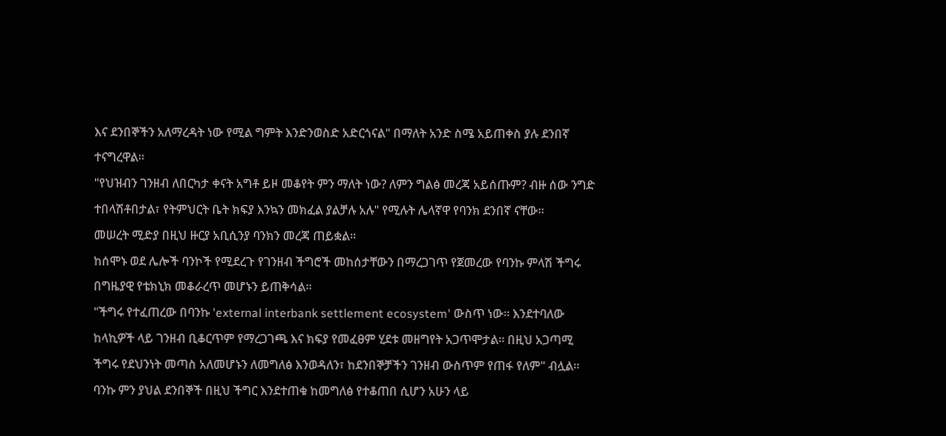እና ደንበኞችን አለማረዳት ነው የሚል ግምት እንድንወስድ አድርጎናል" በማለት አንድ ስሜ አይጠቀስ ያሉ ደንበኛ ተናግረዋል።
"የህዝብን ገንዘብ ለበርካታ ቀናት አግቶ ይዞ መቆየት ምን ማለት ነው? ለምን ግልፅ መረጃ አይሰጡም? ብዙ ሰው ንግድ ተበላሽቶበታል፣ የትምህርት ቤት ክፍያ እንኳን መክፈል ያልቻሉ አሉ" የሚሉት ሌላኛዋ የባንክ ደንበኛ ናቸው።
መሠረት ሚድያ በዚህ ዙርያ አቢሲንያ ባንክን መረጃ ጠይቋል።
ከሰሞኑ ወደ ሌሎች ባንኮች የሚደረጉ የገንዘብ ችግሮች መከሰታቸውን በማረጋገጥ የጀመረው የባንኩ ምላሽ ችግሩ በግዜያዊ የቴክኒክ መቆራረጥ መሆኑን ይጠቅሳል።
"ችግሩ የተፈጠረው በባንኩ 'external interbank settlement ecosystem' ውስጥ ነው። እንደተባለው ከላኪዎች ላይ ገንዘብ ቢቆርጥም የማረጋገጫ እና ክፍያ የመፈፀም ሂደቱ መዘግየት አጋጥሞታል። በዚህ አጋጣሚ ችግሩ የደህንነት መጣስ አለመሆኑን ለመግለፅ እንወዳለን፣ ከደንበኞቻችን ገንዘብ ውስጥም የጠፋ የለም" ብሏል።
ባንኩ ምን ያህል ደንበኞች በዚህ ችግር እንደተጠቁ ከመግለፅ የተቆጠበ ሲሆን አሁን ላይ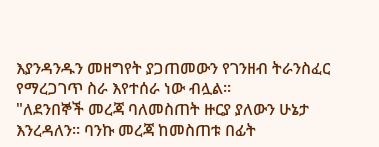እያንዳንዱን መዘግየት ያጋጠመውን የገንዘብ ትራንስፈር የማረጋገጥ ስራ እየተሰራ ነው ብሏል።
"ለደንበኞች መረጃ ባለመስጠት ዙርያ ያለውን ሁኔታ እንረዳለን። ባንኩ መረጃ ከመስጠቱ በፊት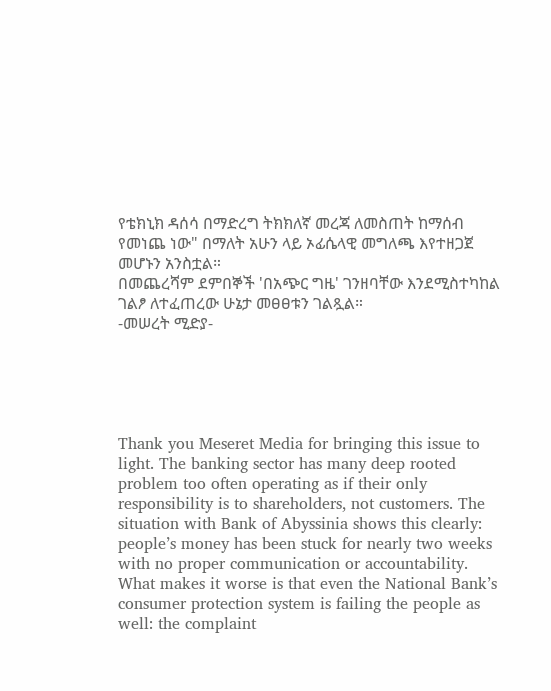የቴክኒክ ዳሰሳ በማድረግ ትክክለኛ መረጃ ለመስጠት ከማሰብ የመነጨ ነው" በማለት አሁን ላይ ኦፊሴላዊ መግለጫ እየተዘጋጀ መሆኑን አንስቷል።
በመጨረሻም ደምበኞች 'በአጭር ግዜ' ገንዘባቸው እንደሚስተካከል ገልፆ ለተፈጠረው ሁኔታ መፀፀቱን ገልጿል።
-መሠረት ሚድያ-





Thank you Meseret Media for bringing this issue to light. The banking sector has many deep rooted problem too often operating as if their only responsibility is to shareholders, not customers. The situation with Bank of Abyssinia shows this clearly: people’s money has been stuck for nearly two weeks with no proper communication or accountability.
What makes it worse is that even the National Bank’s consumer protection system is failing the people as well: the complaint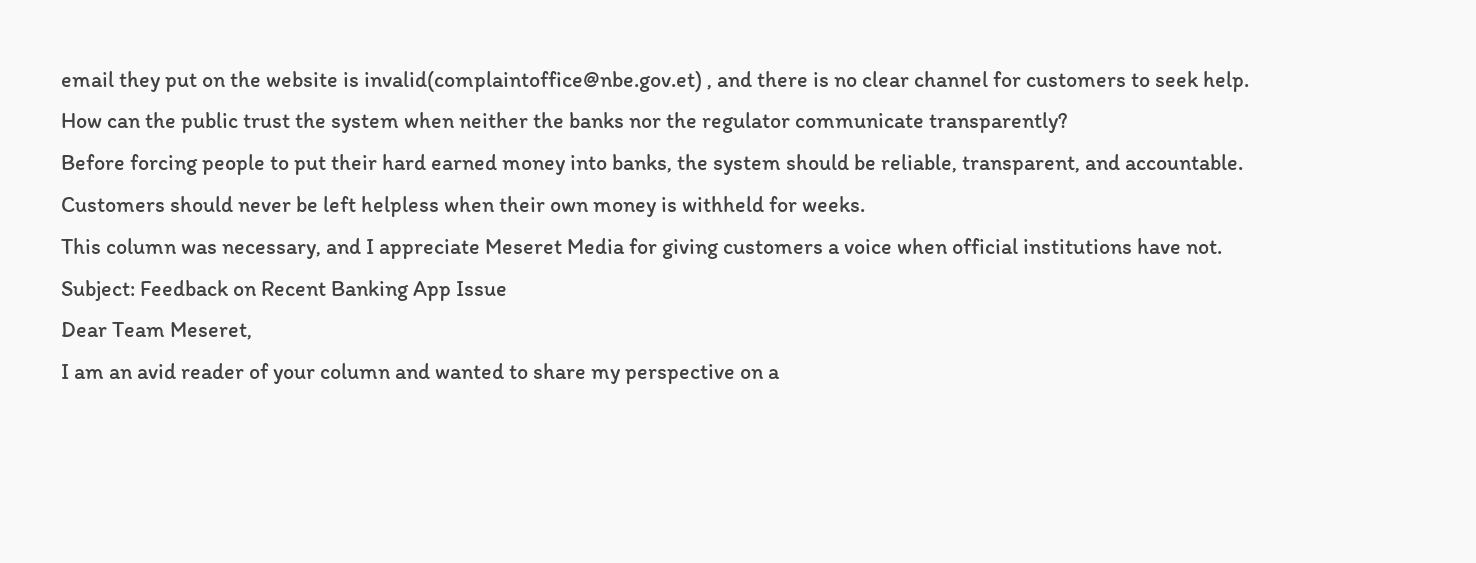email they put on the website is invalid(complaintoffice@nbe.gov.et) , and there is no clear channel for customers to seek help. How can the public trust the system when neither the banks nor the regulator communicate transparently?
Before forcing people to put their hard earned money into banks, the system should be reliable, transparent, and accountable. Customers should never be left helpless when their own money is withheld for weeks.
This column was necessary, and I appreciate Meseret Media for giving customers a voice when official institutions have not.
Subject: Feedback on Recent Banking App Issue
Dear Team Meseret,
I am an avid reader of your column and wanted to share my perspective on a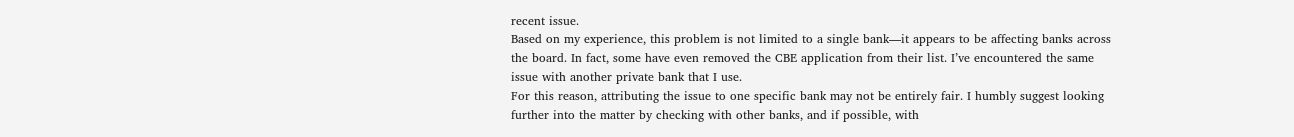recent issue.
Based on my experience, this problem is not limited to a single bank—it appears to be affecting banks across the board. In fact, some have even removed the CBE application from their list. I’ve encountered the same issue with another private bank that I use.
For this reason, attributing the issue to one specific bank may not be entirely fair. I humbly suggest looking further into the matter by checking with other banks, and if possible, with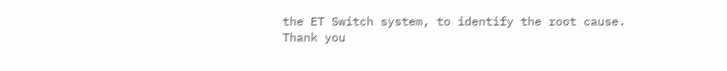the ET Switch system, to identify the root cause.
Thank you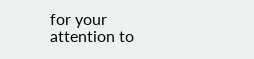for your attention to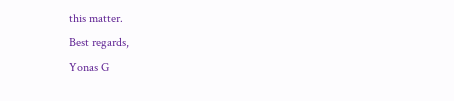this matter.
Best regards,
Yonas G